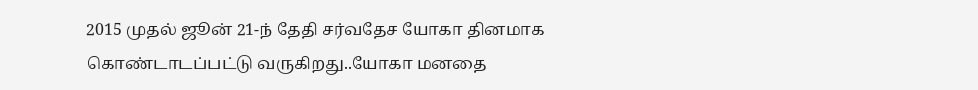2015 முதல் ஜூன் 21-ந் தேதி சர்வதேச யோகா தினமாக கொண்டாடப்பட்டு வருகிறது..யோகா மனதை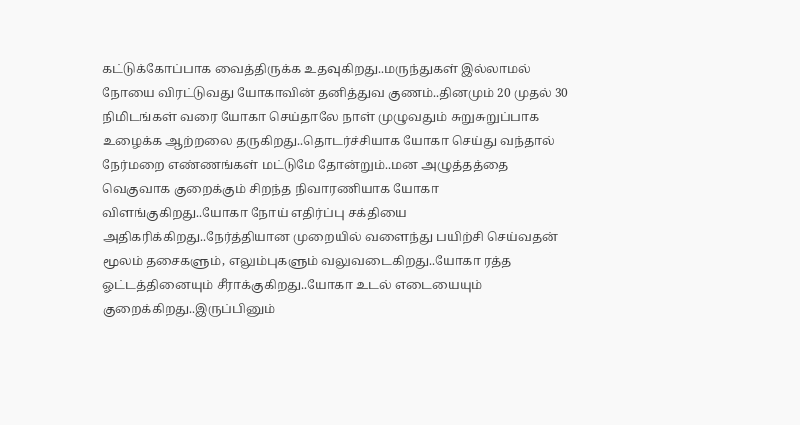கட்டுக்கோப்பாக வைத்திருக்க உதவுகிறது..மருந்துகள் இல்லாமல் நோயை விரட்டுவது யோகாவின் தனித்துவ குணம்..தினமும் 20 முதல் 30 நிமிடங்கள் வரை யோகா செய்தாலே நாள் முழுவதும் சுறுசுறுப்பாக உழைக்க ஆற்றலை தருகிறது..தொடர்ச்சியாக யோகா செய்து வந்தால் நேர்மறை எண்ணங்கள் மட்டுமே தோன்றும்..மன அழுத்தத்தை வெகுவாக குறைக்கும் சிறந்த நிவாரணியாக யோகா விளங்குகிறது..யோகா நோய் எதிர்ப்பு சக்தியை அதிகரிக்கிறது..நேர்த்தியான முறையில் வளைந்து பயிற்சி செய்வதன் மூலம் தசைகளும், எலும்புகளும் வலுவடைகிறது..யோகா ரத்த ஓட்டத்தினையும் சீராக்குகிறது..யோகா உடல் எடையையும் குறைக்கிறது..இருப்பினும்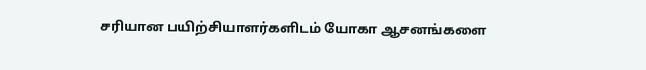சரியான பயிற்சியாளர்களிடம் யோகா ஆசனங்களை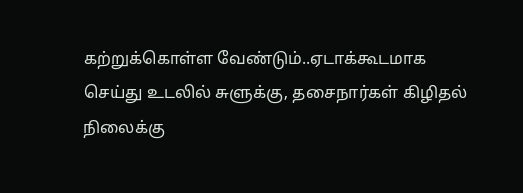கற்றுக்கொள்ள வேண்டும்..ஏடாக்கூடமாக செய்து உடலில் சுளுக்கு, தசைநார்கள் கிழிதல் நிலைக்கு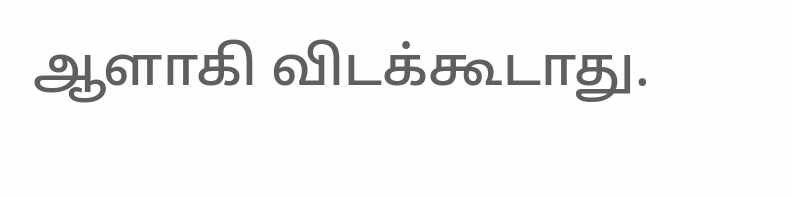ஆளாகி விடக்கூடாது.